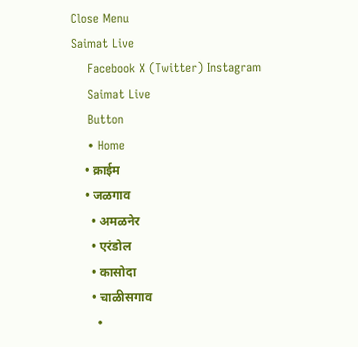Close Menu
Saimat Live
    Facebook X (Twitter) Instagram
    Saimat Live
    Button
    • Home
    • क्राईम
    • जळगाव
      • अमळनेर
      • एरंडोल
      • कासोदा
      • चाळीसगाव
      •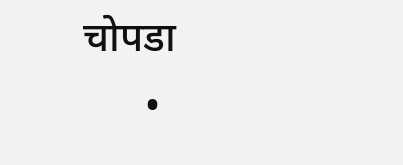चोपडा
      •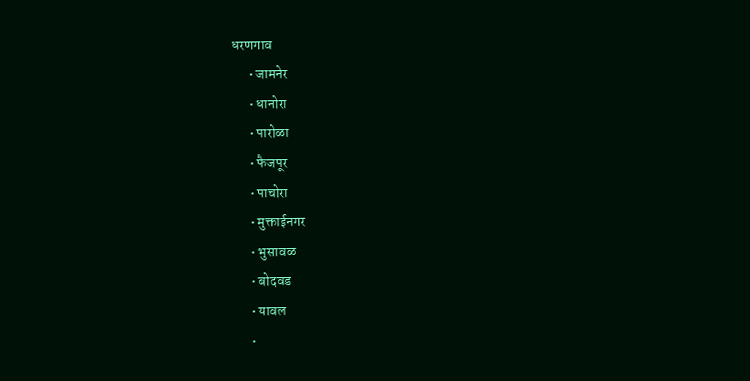धरणगाव
      • जामनेर
      • धानोरा
      • पारोळा
      • फैजपूर
      • पाचोरा
      • मुक्ताईनगर
      • भुसावळ
      • बोदवड
      • यावल
      •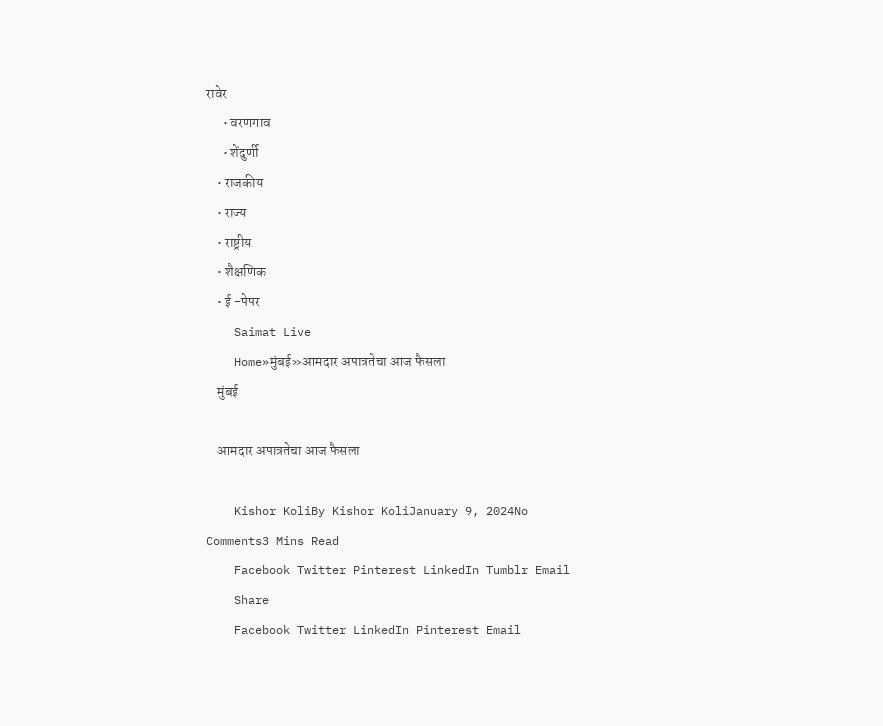रावेर
      • वरणगाव
      • शेंदुर्णी
    • राजकीय
    • राज्य
    • राष्ट्रीय
    • शैक्षणिक
    • ई -पेपर
    Saimat Live
    Home»मुंबई»आमदार अपात्रतेचा आज फैसला
    मुंबई

    आमदार अपात्रतेचा आज फैसला

    Kishor KoliBy Kishor KoliJanuary 9, 2024No Comments3 Mins Read
    Facebook Twitter Pinterest LinkedIn Tumblr Email
    Share
    Facebook Twitter LinkedIn Pinterest Email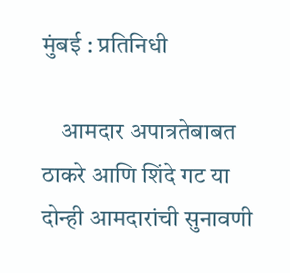मुंबई : प्रतिनिधी

    आमदार अपात्रतेबाबत ठाकरे आणि शिंदे गट या दोन्ही आमदारांची सुनावणी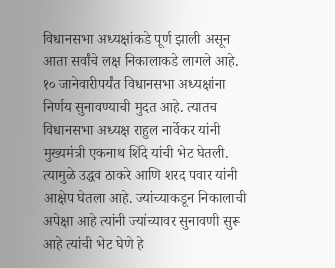विधानसभा अध्यक्षांकडे पूर्ण झाली असून आता सर्वांचे लक्ष निकालाकडे लागले आहे. १० जानेवारीपर्यंत विधानसभा अध्यक्षांना निर्णय सुनावण्याची मुदत आहे. त्यातच विधानसभा अध्यक्ष राहुल नार्वेकर यांनी मुख्यमंत्री एकनाथ शिंदे यांची भेट घेतली. त्यामुळे उद्धव ठाकरे आणि शरद पवार यांनी आक्षेप घेतला आहे. ज्यांच्याकडून निकालाची अपेक्षा आहे त्यांनी ज्यांच्यावर सुनावणी सुरू आहे त्यांची भेट घेणे हे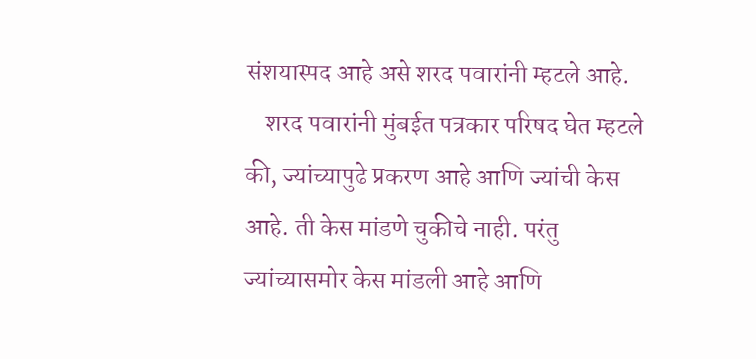संशयास्पद आहे असे शरद पवारांनी म्हटले आहे.
    शरद पवारांनी मुंबईत पत्रकार परिषद घेत म्हटले की, ज्यांच्यापुढे प्रकरण आहे आणि ज्यांची केस आहे. ती केस मांडणे चुकीचे नाही. परंतु ज्यांच्यासमोर केस मांडली आहे आणि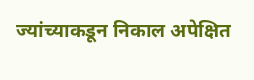ज्यांच्याकडून निकाल अपेक्षित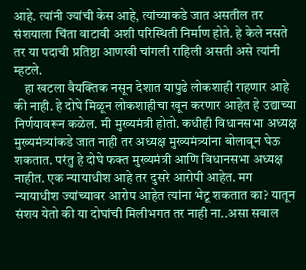आहे. त्यांनी ज्यांची केस आहे, त्यांच्याकडे जात असतील तर संशयाला चिंता वाटावी अशी परिस्थिती निर्माण होते. हे केले नसते तर या पदाची प्रतिष्ठा आणखी चांगली राहिली असती असे त्यांनी म्हटले.
    हा खटला वैयक्तिक नसून देशात यापुढे लोकशाही राहणार आहे की नाही. हे दोघे मिळून लोकशाहीचा खून करणार आहेत हे उद्याच्या निर्णयावरून कळेल. मी मुख्यमंत्री होतो. कधीही विधानसभा अध्यक्ष मुख्यमंत्र्यांकडे जात नाही तर अध्यक्ष मुख्यमंत्र्यांना बोलावून घेऊ शकतात. परंतु हे दोघे फक्त मुख्यमंत्री आणि विधानसभा अध्यक्ष नाहीत. एक न्यायाधीश आहे तर दुसरे आरोपी आहेत. मग न्यायाधीश ज्यांच्यावर आरोप आहेत त्यांना भेटू शकतात का? यातून संशय येतो की या दोघांची मिलीभगत तर नाही ना..असा सवाल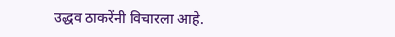उद्धव ठाकरेंनी विचारला आहे.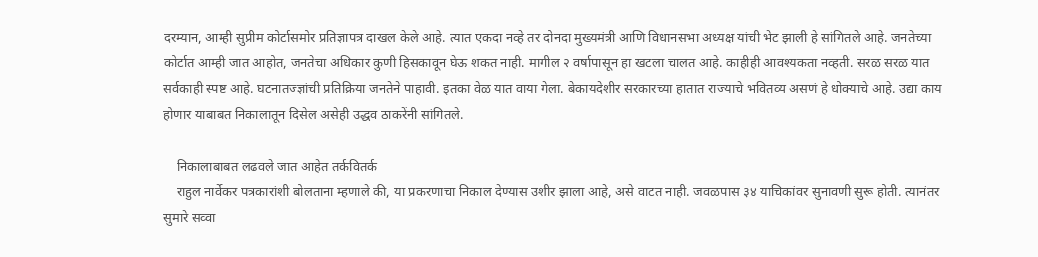दरम्यान, आम्ही सुप्रीम कोर्टासमोर प्रतिज्ञापत्र दाखल केले आहे. त्यात एकदा नव्हे तर दोनदा मुख्यमंत्री आणि विधानसभा अध्यक्ष यांची भेट झाली हे सांगितले आहे. जनतेच्या कोर्टात आम्ही जात आहोत, जनतेचा अधिकार कुणी हिसकावून घेऊ शकत नाही. मागील २ वर्षापासून हा खटला चालत आहे. काहीही आवश्यकता नव्हती. सरळ सरळ यात सर्वकाही स्पष्ट आहे. घटनातज्ज्ञांची प्रतिक्रिया जनतेने पाहावी. इतका वेळ यात वाया गेला. बेकायदेशीर सरकारच्या हातात राज्याचे भवितव्य असणं हे धोक्याचे आहे. उद्या काय होणार याबाबत निकालातून दिसेल असेही उद्धव ठाकरेंनी सांगितले.

    निकालाबाबत लढवले जात आहेत तर्कवितर्क
    राहुल नार्वेकर पत्रकारांशी बोलताना म्हणाले की, या प्रकरणाचा निकाल देण्यास उशीर झाला आहे, असे वाटत नाही. जवळपास ३४ याचिकांवर सुनावणी सुरू होती. त्यानंतर सुमारे सव्वा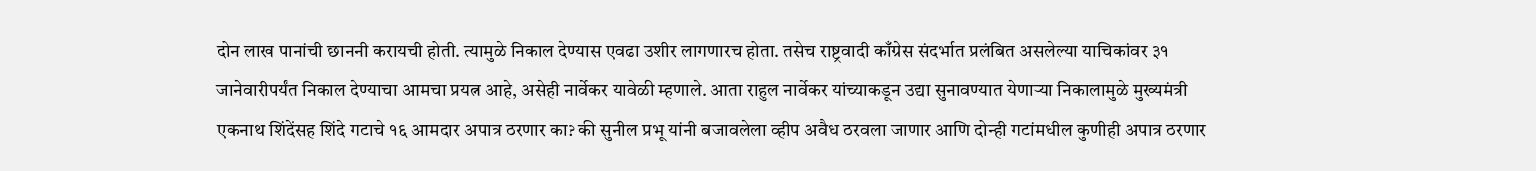दोन लाख पानांची छाननी करायची होती. त्यामुळे निकाल देण्यास एवढा उशीर लागणारच होता. तसेच राष्ट्रवादी काँग्रेस संदर्भात प्रलंबित असलेल्या याचिकांवर ३१ जानेवारीपर्यंत निकाल देण्याचा आमचा प्रयत्न आहे, असेही नार्वेकर यावेळी म्हणाले. आता राहुल नार्वेकर यांच्याकडून उद्या सुनावण्यात येणाऱ्या निकालामुळे मुख्यमंत्री एकनाथ शिंदेंसह शिंदे गटाचे १६ आमदार अपात्र ठरणार का? की सुनील प्रभू यांनी बजावलेला व्हीप अवैध ठरवला जाणार आणि दोन्ही गटांमधील कुणीही अपात्र ठरणार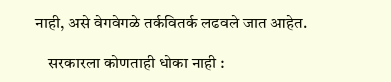नाही, असे वेगवेगळे तर्कवितर्क लढवले जात आहेत.

    सरकारला कोणताही धोका नाही :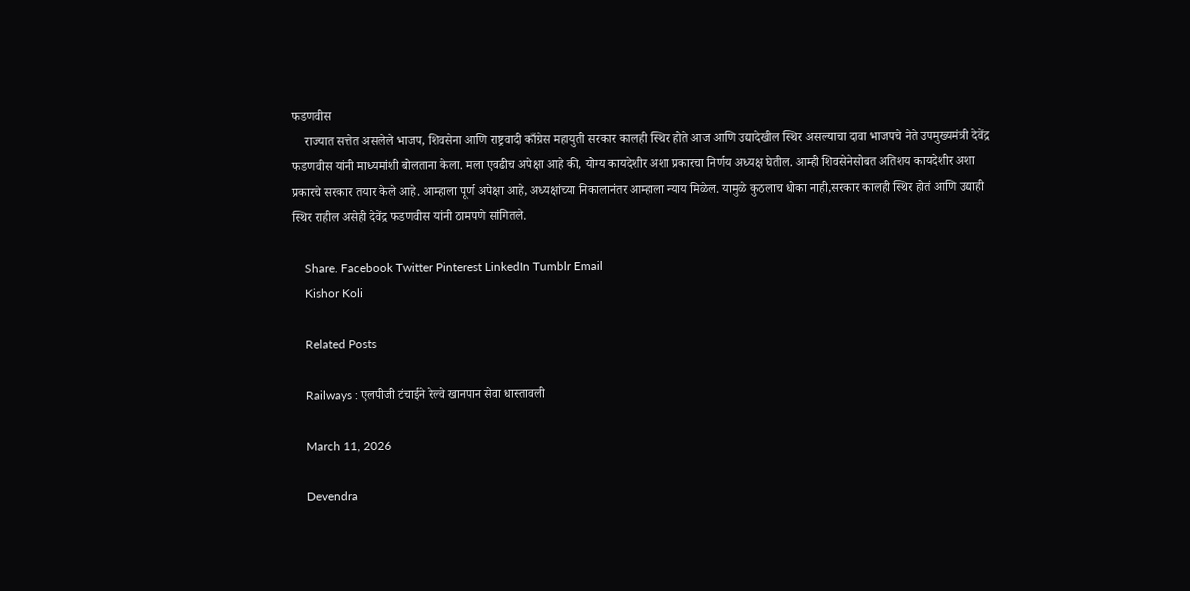फडणवीस
    राज्यात सत्तेत असलेले भाजप, शिवसेना आणि राष्ट्रवादी काँग्रेस महायुती सरकार कालही स्थिर होते आज आणि उद्यादेखील स्थिर असल्याचा दावा भाजपचे नेते उपमुख्यमंत्री देवेंद्र फडणवीस यांनी माध्यमांशी बोलताना केला. मला एवढीच अपेक्षा आहे की, योग्य कायदेशीर अशा प्रकारचा निर्णय अध्यक्ष घेतील. आम्ही शिवसेनेसोबत अतिशय कायदेशीर अशा प्रकारचे सरकार तयार केले आहे. आम्हाला पूर्ण अपेक्षा आहे, अध्यक्षांच्या निकालानंतर आम्हाला न्याय मिळेल. यामुळे कुठलाच धोका नाही,सरकार कालही स्थिर होतं आणि उद्याही स्थिर राहील असेही देवेंद्र फडणवीस यांनी ठामपणे सांगितले.

    Share. Facebook Twitter Pinterest LinkedIn Tumblr Email
    Kishor Koli

    Related Posts

    Railways : एलपीजी टंचाईने रेल्वे खानपान सेवा धास्तावली

    March 11, 2026

    Devendra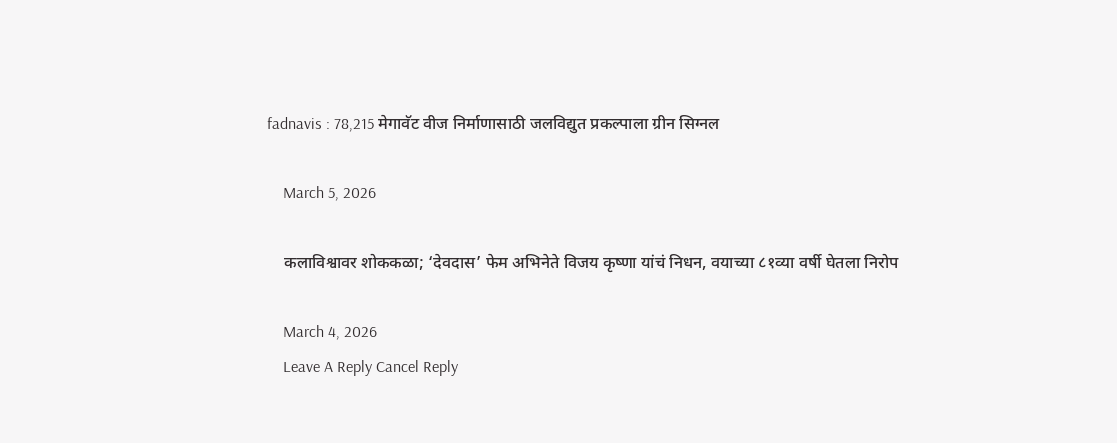fadnavis : 78,215 मेगावॅट वीज निर्माणासाठी जलविद्युत प्रकल्पाला ग्रीन सिग्नल

    March 5, 2026

    कलाविश्वावर शोककळा; ‘देवदास’ फेम अभिनेते विजय कृष्णा यांचं निधन, वयाच्या ८१व्या वर्षी घेतला निरोप

    March 4, 2026
    Leave A Reply Cancel Reply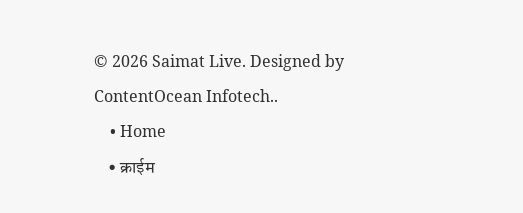© 2026 Saimat Live. Designed by ContentOcean Infotech..
    • Home
    • क्राईम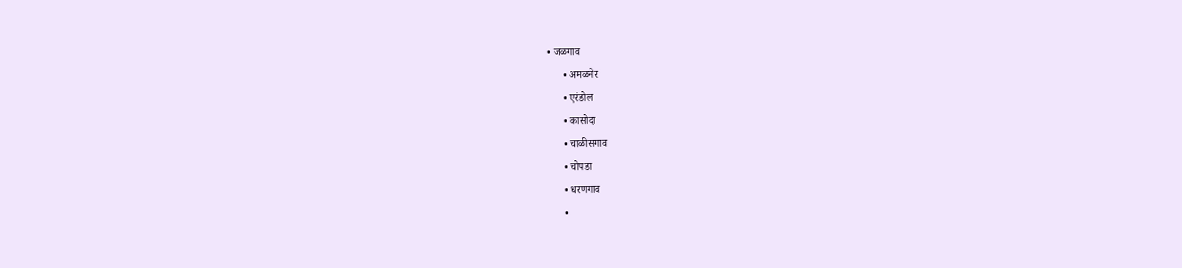• जळगाव
      • अमळनेर
      • एरंडोल
      • कासोदा
      • चाळीसगाव
      • चोपडा
      • धरणगाव
      •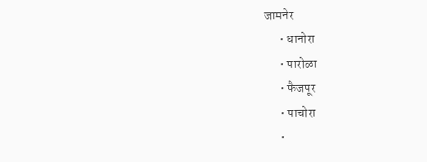जामनेर
      • धानोरा
      • पारोळा
      • फैजपूर
      • पाचोरा
      •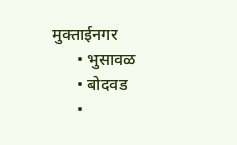मुक्ताईनगर
      • भुसावळ
      • बोदवड
      •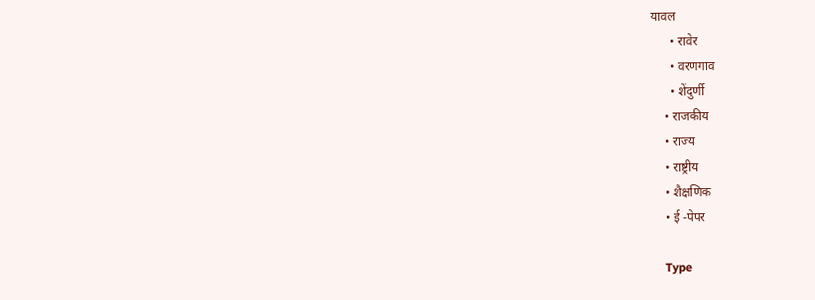यावल
      • रावेर
      • वरणगाव
      • शेंदुर्णी
    • राजकीय
    • राज्य
    • राष्ट्रीय
    • शैक्षणिक
    • ई -पेपर

    Type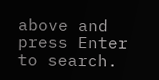above and press Enter to search.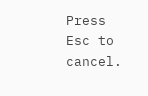Press Esc to cancel.